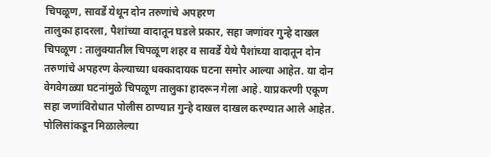चिपळूण, सावर्डे येथून दोन तरुणांचे अपहरण
तालुका हादरला, पैशांच्या वादातून घडले प्रकार, सहा जणांवर गुन्हे दाखल
चिपळूण : तालुक्यातील चिपळूण शहर व सावर्डे येथे पैशांच्या वादातून दोन तरुणांचे अपहरण केल्याच्या धक्कादायक घटना समोर आल्या आहेत. या दोन वेगवेगळ्या घटनांमुळे चिपळूण तालुका हादरून गेला आहे. याप्रकरणी एकूण सहा जणांविरोधात पोलीस ठाण्यात गुन्हे दाखल दाखल करण्यात आले आहेत.
पोलिसांकडून मिळालेल्या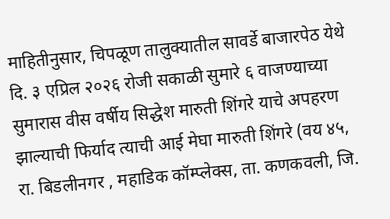माहितीनुसार, चिपळूण तालुक्यातील सावर्डे बाजारपेठ येथे दि. ३ एप्रिल २०२६ रोजी सकाळी सुमारे ६ वाजण्याच्या सुमारास वीस वर्षीय सिद्धेश मारुती शिंगरे याचे अपहरण झाल्याची फिर्याद त्याची आई मेघा मारुती शिंगरे (वय ४५, रा. बिडलीनगर , महाडिक कॉम्प्लेक्स, ता. कणकवली, जि.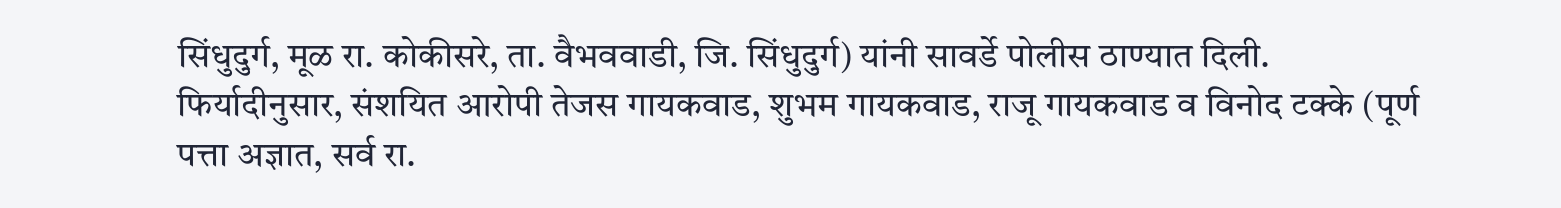सिंधुदुर्ग, मूळ रा. कोकीसरे, ता. वैभववाडी, जि. सिंधुदुर्ग) यांनी सावर्डे पोलीस ठाण्यात दिली.
फिर्यादीनुसार, संशयित आरोपी तेजस गायकवाड, शुभम गायकवाड, राजू गायकवाड व विनोद टक्के (पूर्ण पत्ता अज्ञात, सर्व रा.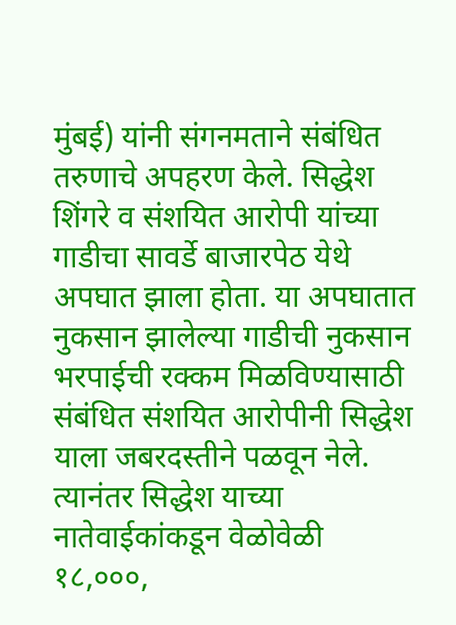मुंबई) यांनी संगनमताने संबंधित तरुणाचे अपहरण केले. सिद्धेश शिंगरे व संशयित आरोपी यांच्या गाडीचा सावर्डे बाजारपेठ येथे अपघात झाला होता. या अपघातात नुकसान झालेल्या गाडीची नुकसान भरपाईची रक्कम मिळविण्यासाठी संबंधित संशयित आरोपीनी सिद्धेश याला जबरदस्तीने पळवून नेले. त्यानंतर सिद्धेश याच्या नातेवाईकांकडून वेळोवेळी १८,०००,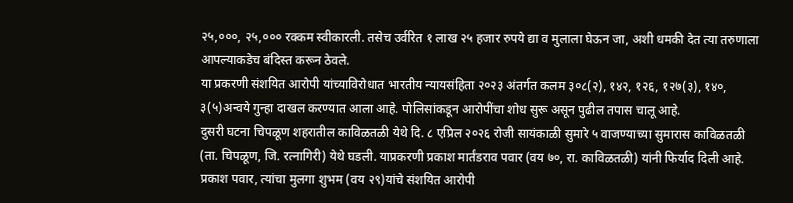२५,०००, २५,००० रक्कम स्वीकारली. तसेच उर्वरित १ लाख २५ हजार रुपये द्या व मुलाला घेऊन जा, अशी धमकी देत त्या तरुणाला आपल्याकडेच बंदिस्त करून ठेवले.
या प्रकरणी संशयित आरोपी यांच्याविरोधात भारतीय न्यायसंहिता २०२३ अंतर्गत कलम ३०८(२), १४२, १२६, १२७(३), १४०, ३(५)अन्वये गुन्हा दाखल करण्यात आला आहे. पोलिसांकडून आरोपींचा शोध सुरू असून पुढील तपास चालू आहे.
दुसरी घटना चिपळूण शहरातील काविळतळी येथे दि. ८ एप्रिल २०२६ रोजी सायंकाळी सुमारे ५ वाजण्याच्या सुमारास काविळतळी (ता. चिपळूण, जि. रत्नागिरी) येथे घडली. याप्रकरणी प्रकाश मार्तंडराव पवार (वय ७०, रा. काविळतळी) यांनी फिर्याद दिली आहे.
प्रकाश पवार, त्यांचा मुलगा शुभम (वय २९)यांचे संशयित आरोपी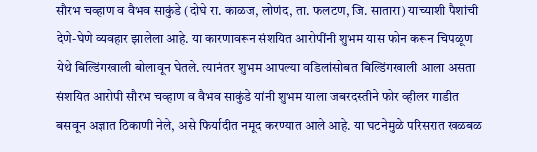सौरभ चव्हाण व वैभव साकुंडे (दोघे रा. काळज, लोणंद, ता. फलटण, जि. सातारा) याच्याशी पैशांची देणे-घेणे व्यवहार झालेला आहे. या कारणावरून संशयित आरोपींनी शुभम यास फोन करून चिपळूण येथे बिल्डिंगखाली बोलावून घेतले. त्यानंतर शुभम आपल्या वडिलांसोबत बिल्डिंगखाली आला असता संशयित आरोपी सौरभ चव्हाण व वैभव साकुंडे यांनी शुभम याला जबरदस्तीने फोर व्हीलर गाडीत बसवून अज्ञात ठिकाणी नेले, असे फिर्यादीत नमूद करण्यात आले आहे. या घटनेमुळे परिसरात खळबळ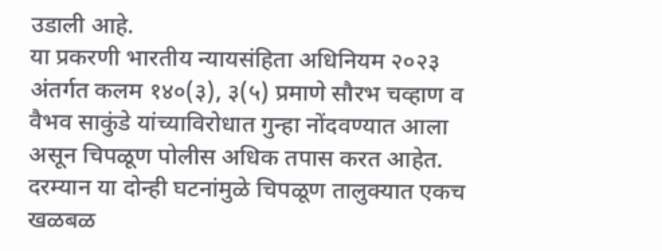उडाली आहे.
या प्रकरणी भारतीय न्यायसंहिता अधिनियम २०२३ अंतर्गत कलम १४०(३), ३(५) प्रमाणे सौरभ चव्हाण व वैभव साकुंडे यांच्याविरोधात गुन्हा नोंदवण्यात आला असून चिपळूण पोलीस अधिक तपास करत आहेत.
दरम्यान या दोन्ही घटनांमुळे चिपळूण तालुक्यात एकच खळबळ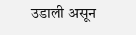उडाली असून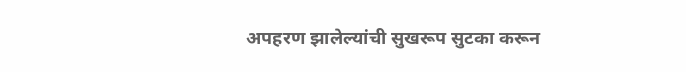अपहरण झालेल्यांची सुखरूप सुटका करून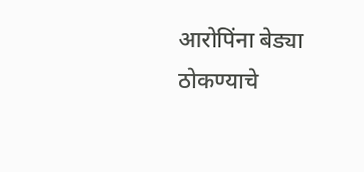आरोपिंना बेड्या ठोकण्याचे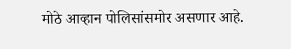मोठे आव्हान पोलिसांसमोर असणार आहे.